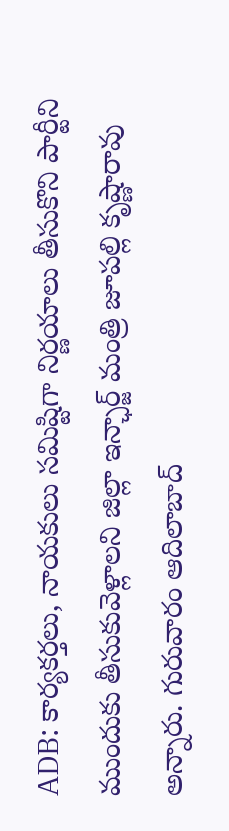ADB: కార్యకర్తలు, నాయకులు సమిష్టిగా నిర్ణయాలు తీసుకొని పార్టీని ముందుకు తీసుకువెళ్లాలని జిల్లా ఇన్ఛార్జ్ మంత్రి జూపల్లి కృష్ణారావు అన్నారు. గురువారం ఆదిలాబాద్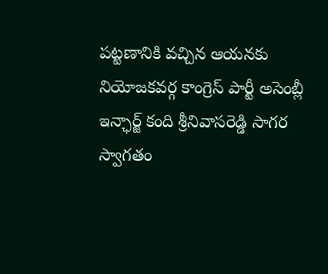పట్టణానికి వచ్చిన ఆయనకు నియోజకవర్గ కాంగ్రెస్ పార్టీ అసెంబ్లీ ఇన్ఛార్జ్ కంది శ్రీనివాసరెడ్డి సాగర స్వాగతం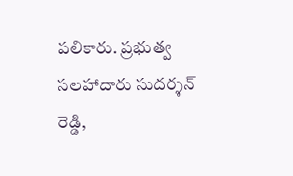పలికారు. ప్రభుత్వ సలహాదారు సుదర్శన్ రెడ్డి,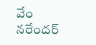వేం నరేందర్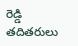రెడ్డి తదితరులు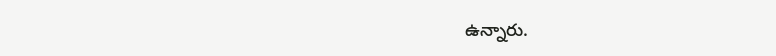ఉన్నారు.